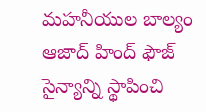మహనీయుల బాల్యం
ఆజాద్ హింద్ ఫౌజ్ సైన్యాన్ని స్థాపించి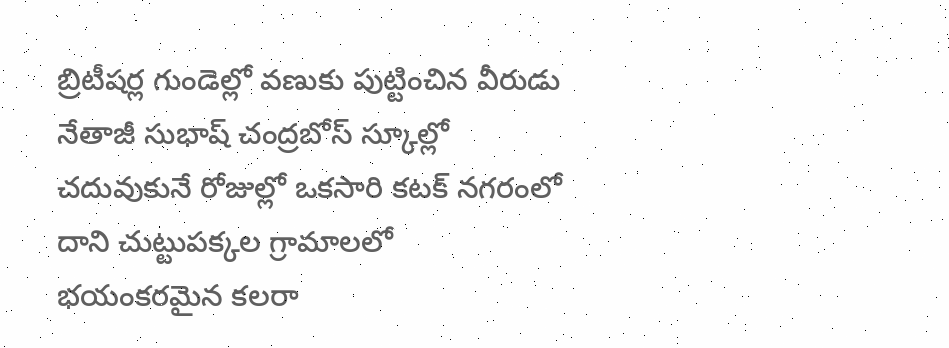బ్రిటీషర్ల గుండెల్లో వణుకు పుట్టించిన వీరుడు నేతాజీ సుభాష్ చంద్రబోస్ స్కూల్లో చదువుకునే రోజుల్లో ఒకసారి కటక్ నగరంలో దాని చుట్టుపక్కల గ్రామాలలో భయంకరమైన కలరా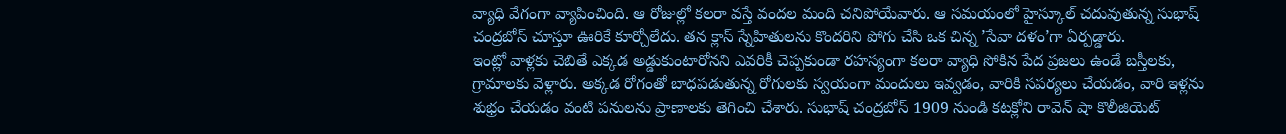వ్యాధి వేగంగా వ్యాపించింది. ఆ రోజుల్లో కలరా వస్తే వందల మంది చనిపోయేవారు. ఆ సమయంలో హైస్కూల్ చదువుతున్న సుభాష్ చంద్రబోస్ చూస్తూ ఊరికే కూర్చోలేదు. తన క్లాస్ స్నేహితులను కొందరిని పోగు చేసి ఒక చిన్న ’సేవా దళం’గా ఏర్పడ్డారు.
ఇంట్లో వాళ్లకు చెబితే ఎక్కడ అడ్డుకుంటారోనని ఎవరికీ చెప్పకుండా రహస్యంగా కలరా వ్యాధి సోకిన పేద ప్రజలు ఉండే బస్తీలకు, గ్రామాలకు వెళ్లారు. అక్కడ రోగంతో బాధపడుతున్న రోగులకు స్వయంగా మందులు ఇవ్వడం, వారికి సపర్యలు చేయడం, వారి ఇళ్లను శుభ్రం చేయడం వంటి పనులను ప్రాణాలకు తెగించి చేశారు. సుభాష్ చంద్రబోస్ 1909 నుండి కటక్లోని రావెన్ షా కొలీజియెట్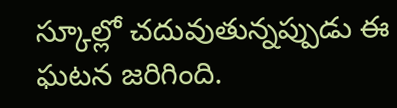స్కూల్లో చదువుతున్నప్పుడు ఈ ఘటన జరిగింది.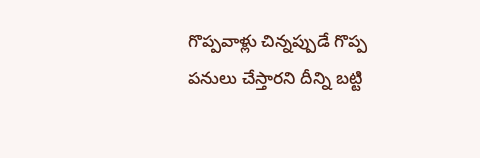గొప్పవాళ్లు చిన్నప్పుడే గొప్ప పనులు చేస్తారని దీన్ని బట్టి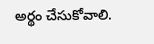అర్థం చేసుకోవాలి.